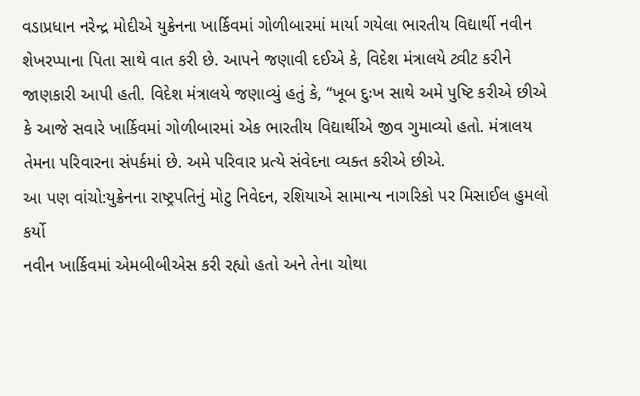વડાપ્રધાન નરેન્દ્ર મોદીએ યુક્રેનના ખાર્કિવમાં ગોળીબારમાં માર્યા ગયેલા ભારતીય વિદ્યાર્થી નવીન શેખરપ્પાના પિતા સાથે વાત કરી છે. આપને જણાવી દઈએ કે, વિદેશ મંત્રાલયે ટ્વીટ કરીને જાણકારી આપી હતી. વિદેશ મંત્રાલયે જણાવ્યું હતું કે, “ખૂબ દુઃખ સાથે અમે પુષ્ટિ કરીએ છીએ કે આજે સવારે ખાર્કિવમાં ગોળીબારમાં એક ભારતીય વિદ્યાર્થીએ જીવ ગુમાવ્યો હતો. મંત્રાલય તેમના પરિવારના સંપર્કમાં છે. અમે પરિવાર પ્રત્યે સંવેદના વ્યક્ત કરીએ છીએ.
આ પણ વાંચો:યુક્રેનના રાષ્ટ્રપતિનું મોટુ નિવેદન, રશિયાએ સામાન્ય નાગરિકો પર મિસાઈલ હુમલો કર્યો
નવીન ખાર્કિવમાં એમબીબીએસ કરી રહ્યો હતો અને તેના ચોથા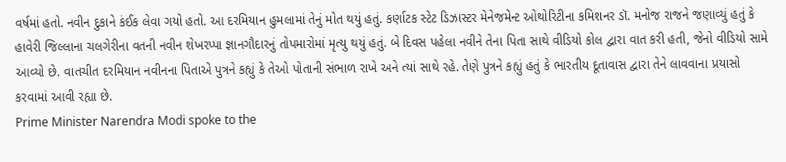વર્ષમાં હતો. નવીન દુકાને કંઈક લેવા ગયો હતો. આ દરમિયાન હુમલામાં તેનું મોત થયું હતું. કર્ણાટક સ્ટેટ ડિઝાસ્ટર મેનેજમેન્ટ ઓથોરિટીના કમિશનર ડૉ. મનોજ રાજને જણાવ્યું હતું કે હાવેરી જિલ્લાના ચલગેરીના વતની નવીન શેખરપ્પા જ્ઞાનગૌદારનું તોપમારોમાં મૃત્યુ થયું હતું. બે દિવસ પહેલા નવીને તેના પિતા સાથે વીડિયો કોલ દ્વારા વાત કરી હતી, જેનો વીડિયો સામે આવ્યો છે. વાતચીત દરમિયાન નવીનના પિતાએ પુત્રને કહ્યું કે તેઓ પોતાની સંભાળ રાખે અને ત્યાં સાથે રહે. તેણે પુત્રને કહ્યું હતું કે ભારતીય દૂતાવાસ દ્વારા તેને લાવવાના પ્રયાસો કરવામાં આવી રહ્યા છે.
Prime Minister Narendra Modi spoke to the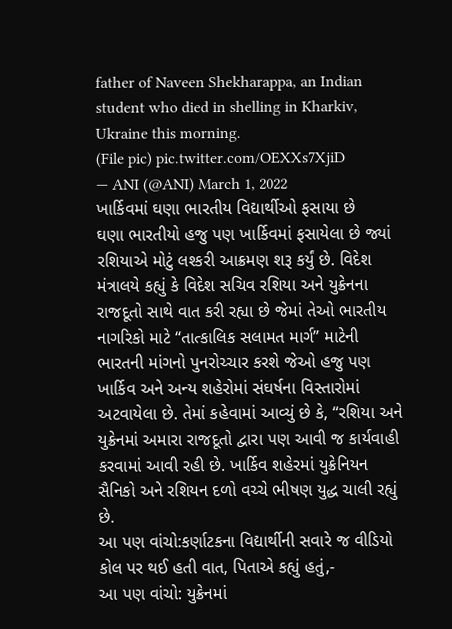father of Naveen Shekharappa, an Indian student who died in shelling in Kharkiv, Ukraine this morning.
(File pic) pic.twitter.com/OEXXs7XjiD
— ANI (@ANI) March 1, 2022
ખાર્કિવમાં ઘણા ભારતીય વિદ્યાર્થીઓ ફસાયા છે
ઘણા ભારતીયો હજુ પણ ખાર્કિવમાં ફસાયેલા છે જ્યાં રશિયાએ મોટું લશ્કરી આક્રમણ શરૂ કર્યું છે. વિદેશ મંત્રાલયે કહ્યું કે વિદેશ સચિવ રશિયા અને યુક્રેનના રાજદૂતો સાથે વાત કરી રહ્યા છે જેમાં તેઓ ભારતીય નાગરિકો માટે “તાત્કાલિક સલામત માર્ગ” માટેની ભારતની માંગનો પુનરોચ્ચાર કરશે જેઓ હજુ પણ ખાર્કિવ અને અન્ય શહેરોમાં સંઘર્ષના વિસ્તારોમાં અટવાયેલા છે. તેમાં કહેવામાં આવ્યું છે કે, “રશિયા અને યુક્રેનમાં અમારા રાજદૂતો દ્વારા પણ આવી જ કાર્યવાહી કરવામાં આવી રહી છે. ખાર્કિવ શહેરમાં યુક્રેનિયન સૈનિકો અને રશિયન દળો વચ્ચે ભીષણ યુદ્ધ ચાલી રહ્યું છે.
આ પણ વાંચો:કર્ણાટકના વિદ્યાર્થીની સવારે જ વીડિયો કોલ પર થઈ હતી વાત, પિતાએ કહ્યું હતું,-
આ પણ વાંચો: યુક્રેનમાં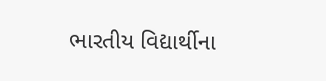ભારતીય વિદ્યાર્થીના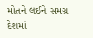મોતને લઈને સમગ્ર દેશમાં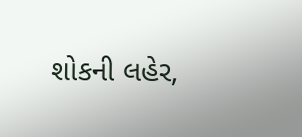શોકની લહેર,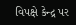વિપક્ષે કેન્દ્ર પર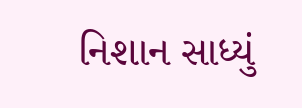નિશાન સાધ્યું